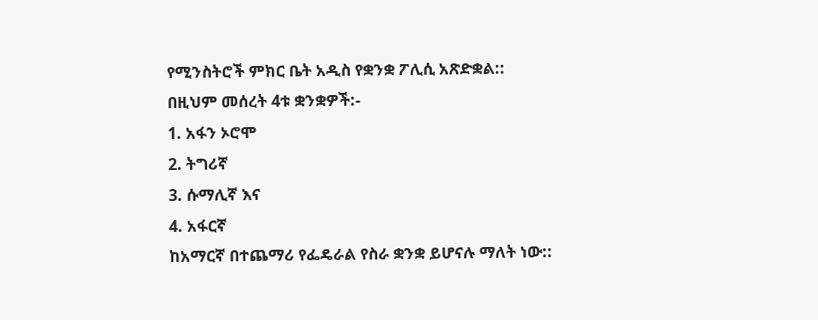የሚንስትሮች ምክር ቤት አዲስ የቋንቋ ፖሊሲ አጽድቋል::
በዚህም መሰረት 4ቱ ቋንቋዎች:-
1. አፋን ኦሮሞ
2. ትግሪኛ
3. ሱማሊኛ እና
4. አፋርኛ
ከአማርኛ በተጨማሪ የፌዴራል የስራ ቋንቋ ይሆናሉ ማለት ነው::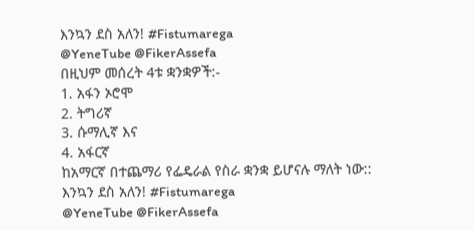እንኳን ደስ አለን! #Fistumarega
@YeneTube @FikerAssefa
በዚህም መሰረት 4ቱ ቋንቋዎች:-
1. አፋን ኦሮሞ
2. ትግሪኛ
3. ሱማሊኛ እና
4. አፋርኛ
ከአማርኛ በተጨማሪ የፌዴራል የስራ ቋንቋ ይሆናሉ ማለት ነው::
እንኳን ደስ አለን! #Fistumarega
@YeneTube @FikerAssefa